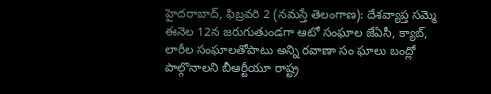హైదరాబాద్, ఫిబ్రవరి 2 (నమస్తే తెలంగాణ): దేశవ్యాప్త సమ్మె ఈనెల 12న జరుగుతుండగా ఆటో సంఘాల జేఏసీ, క్యాబ్, లారీల సంఘాలతోపాటు అన్ని రవాణా సం ఘాలు బంద్లో పాల్గొనాలని బీఆర్టీయూ రాష్ట్ర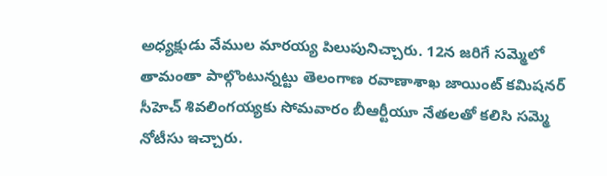అధ్యక్షుడు వేముల మారయ్య పిలుపునిచ్చారు. 12న జరిగే సమ్మెలో తామంతా పాల్గొంటున్నట్టు తెలంగాణ రవాణాశాఖ జాయింట్ కమిషనర్ సీహెచ్ శివలింగయ్యకు సోమవారం బీఆర్టీయూ నేతలతో కలిసి సమ్మె నోటీసు ఇచ్చారు.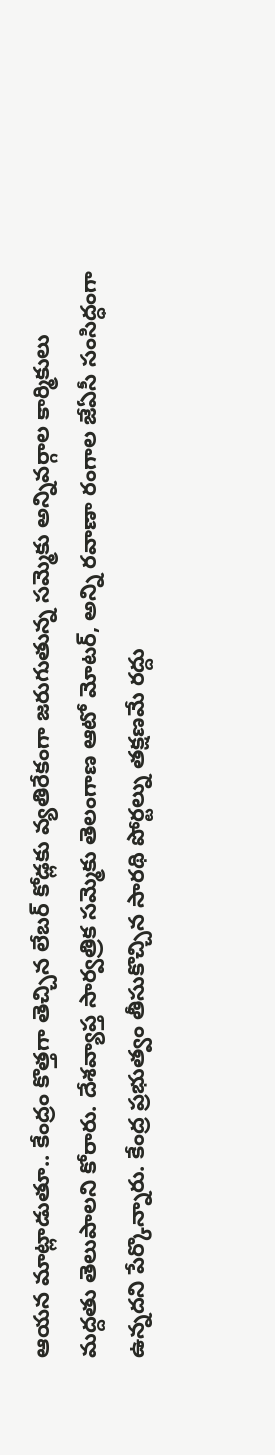ఆయన మాట్లాడుతూ.. కేంద్రం కొత్తగా తెచ్చిన లేబర్ కోడ్లకు వ్యతిరేకంగా జరుగుతున్న సమ్మెకు అన్నివర్గాల కార్మికులు మద్దతు తెలుపాలని కోరారు. దేశవ్యాప్త సార్వత్రిక సమ్మెకు తెలంగాణ ఆటో మోటర్, అన్ని రవాణా రంగాల జేఏసీ సంసిద్ధంగా ఉన్నదని పేర్కొన్నారు. కేంద్ర ప్రభుత్వం తీసుకొచ్చిన సారథి పోర్టల్ను తక్షణమే రద్దు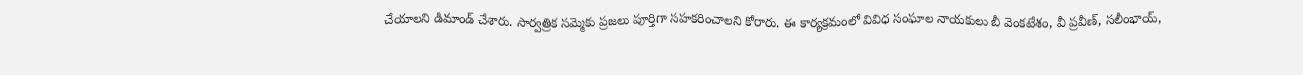చేయాలని డిమాండ్ చేశారు. సార్వత్రిక సమ్మెకు ప్రజలు పూర్తిగా సహకరించాలని కోరారు. ఈ కార్యక్రమంలో వివిధ సంఘాల నాయకులు బీ వెంకటేశం, వీ ప్రవీణ్, సలీంభాయ్,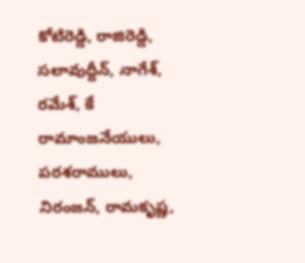కోటిరెడ్డి, రాజిరెడ్డి, సలావుద్దీన్, నాగేశ్, రమేశ్, కే రామాంజనేయులు, పరశరాములు, నిరంజన్, రామకృష్ణ,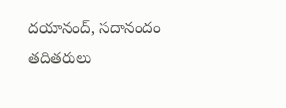దయానంద్, సదానందం తదితరులు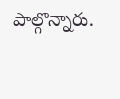పాల్గొన్నారు.